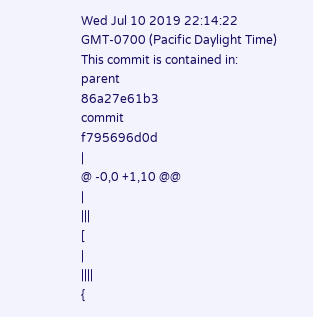Wed Jul 10 2019 22:14:22 GMT-0700 (Pacific Daylight Time)
This commit is contained in:
parent
86a27e61b3
commit
f795696d0d
|
@ -0,0 +1,10 @@
|
|||
[
|
||||
{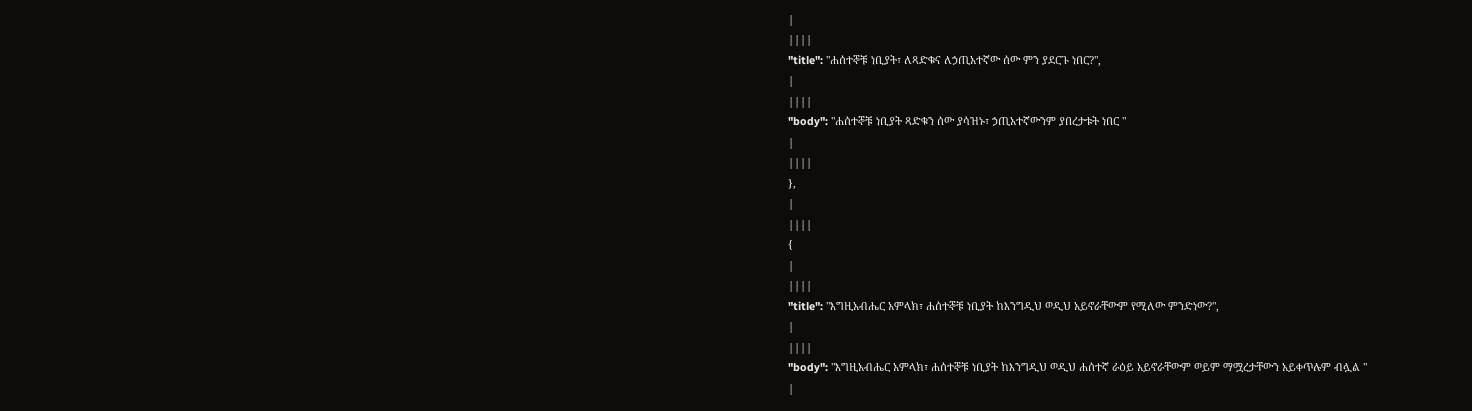|
||||
"title": "ሐሰተኞቹ ነቢያት፣ ለጻድቁና ለኃጢአተኛው ሰው ምን ያደርጉ ነበር?",
|
||||
"body": "ሐሰተኞቹ ነቢያት ጻድቁን ሰው ያሳዝኑ፣ ኃጢአተኛውንም ያበረታቱት ነበር "
|
||||
},
|
||||
{
|
||||
"title": "እግዚአብሔር አምላክ፣ ሐሰተኞቹ ነቢያት ከእንግዲህ ወዲህ አይኖራቸውም የሚለው ምንድነው?",
|
||||
"body": "እግዚአብሔር አምላክ፣ ሐሰተኞቹ ነቢያት ከእንግዲህ ወዲህ ሐሰተኛ ራዕይ አይኖራቸውም ወይም ማሟረታቸውን አይቀጥሉም ብሏል "
|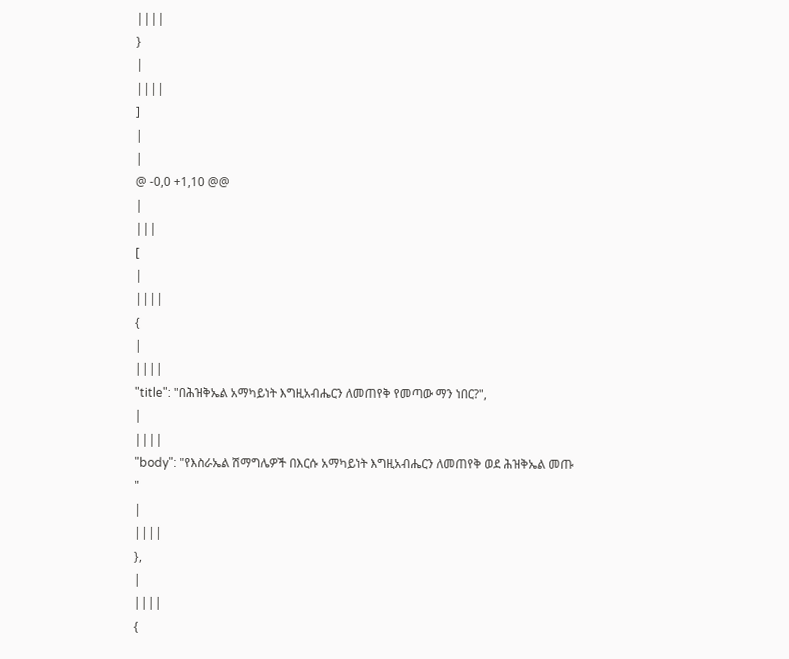||||
}
|
||||
]
|
|
@ -0,0 +1,10 @@
|
|||
[
|
||||
{
|
||||
"title": "በሕዝቅኤል አማካይነት እግዚአብሔርን ለመጠየቅ የመጣው ማን ነበር?",
|
||||
"body": "የእስራኤል ሽማግሌዎች በእርሱ አማካይነት እግዚአብሔርን ለመጠየቅ ወደ ሕዝቅኤል መጡ "
|
||||
},
|
||||
{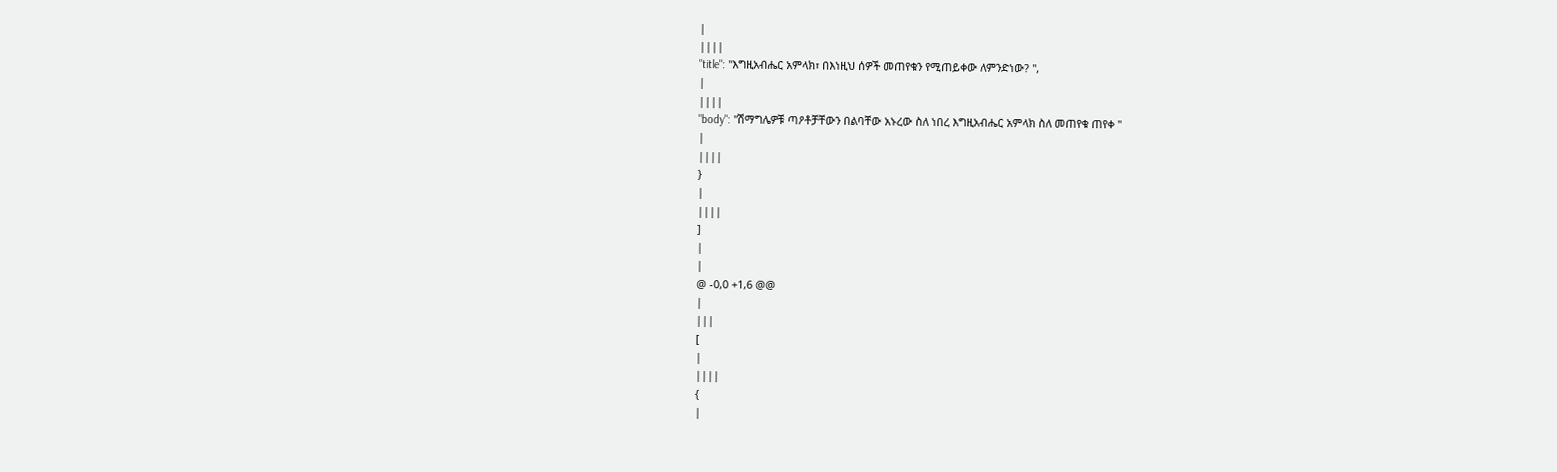|
||||
"title": "እግዚአብሔር አምላክ፣ በእነዚህ ሰዎች መጠየቁን የሚጠይቀው ለምንድነው? ",
|
||||
"body": "ሽማግሌዎቹ ጣዖቶቻቸውን በልባቸው አኑረው ስለ ነበረ እግዚአብሔር አምላክ ስለ መጠየቁ ጠየቀ "
|
||||
}
|
||||
]
|
|
@ -0,0 +1,6 @@
|
|||
[
|
||||
{
|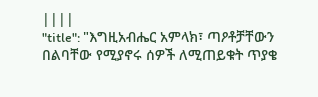||||
"title": "እግዚአብሔር አምላክ፣ ጣዖቶቻቸውን በልባቸው የሚያኖሩ ሰዎች ለሚጠይቁት ጥያቄ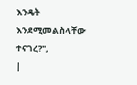እንዴት እንደሚመልስላቸው ተናገረ?",
|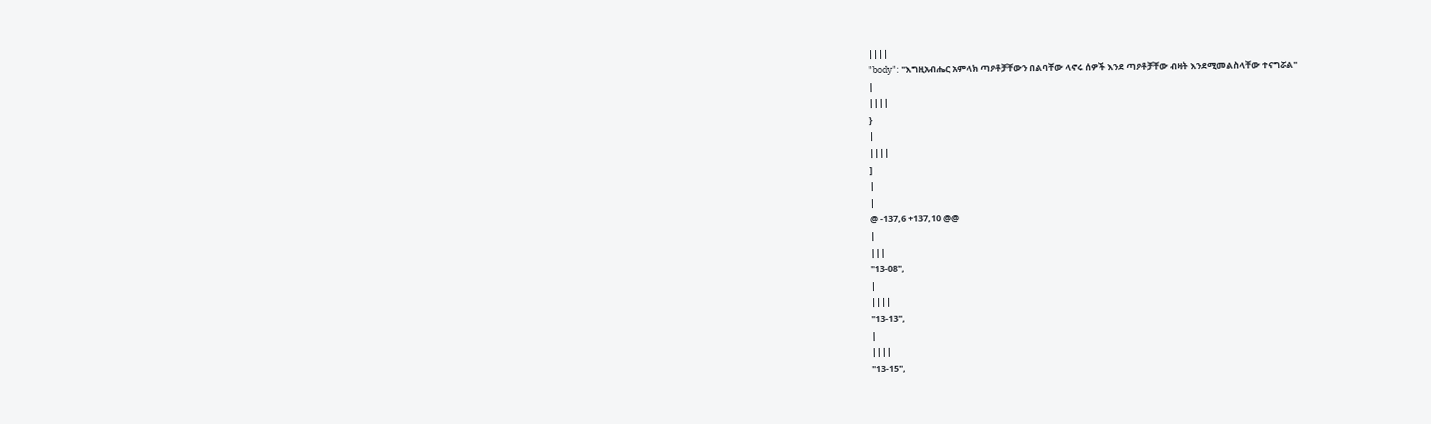||||
"body": "እግዚአብሔር አምላክ ጣዖቶቻቸውን በልባቸው ላኖሩ ሰዎች እንደ ጣዖቶቻቸው ብዛት እንደሚመልስላቸው ተናግሯል"
|
||||
}
|
||||
]
|
|
@ -137,6 +137,10 @@
|
|||
"13-08",
|
||||
"13-13",
|
||||
"13-15",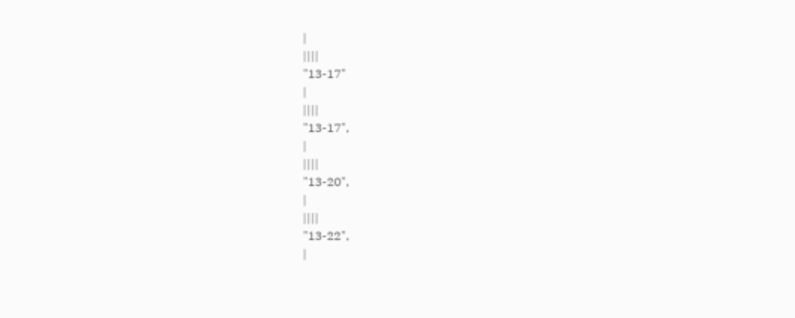|
||||
"13-17"
|
||||
"13-17",
|
||||
"13-20",
|
||||
"13-22",
|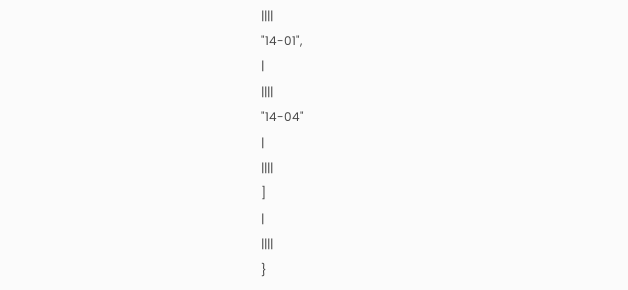||||
"14-01",
|
||||
"14-04"
|
||||
]
|
||||
}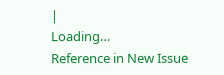|
Loading…
Reference in New Issue